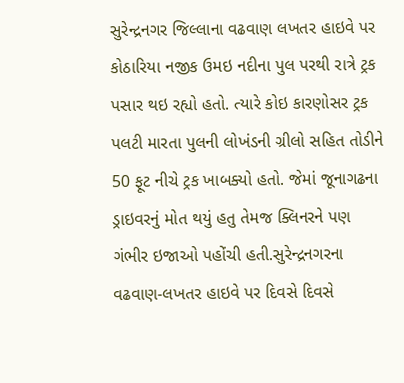સુરેન્દ્રનગર જિલ્લાના વઢવાણ લખતર હાઇવે પર કોઠારિયા નજીક ઉમઇ નદીના પુલ પરથી રાત્રે ટ્રક પસાર થઇ રહ્યો હતો. ત્યારે કોઇ કારણોસર ટ્રક પલટી મારતા પુલની લોખંડની ગ્રીલો સહિત તોડીને 50 ફૂટ નીચે ટ્રક ખાબક્યો હતો. જેમાં જૂનાગઢના ડ્રાઇવરનું મોત થયું હતુ તેમજ ક્લિનરને પણ ગંભીર ઇજાઓ પહોંચી હતી.સુરેન્દ્રનગરના વઢવાણ-લખતર હાઇવે પર દિવસે દિવસે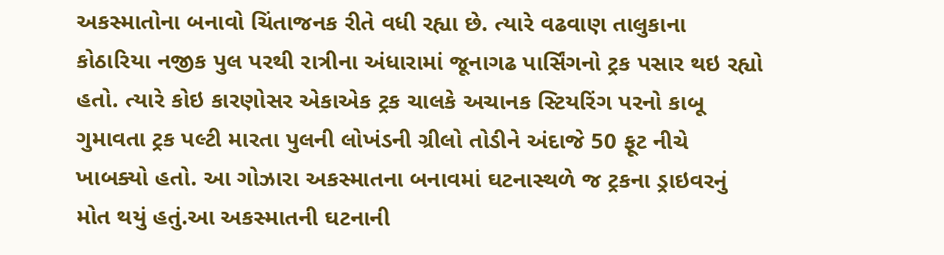અકસ્માતોના બનાવો ચિંતાજનક રીતે વધી રહ્યા છે. ત્યારે વઢવાણ તાલુકાના કોઠારિયા નજીક પુલ પરથી રાત્રીના અંધારામાં જૂનાગઢ પાર્સિંગનો ટ્રક પસાર થઇ રહ્યો હતો. ત્યારે કોઇ કારણોસર એકાએક ટ્રક ચાલકે અચાનક સ્ટિયરિંગ પરનો કાબૂ ગુમાવતા ટ્રક પલ્ટી મારતા પુલની લોખંડની ગ્રીલો તોડીને અંદાજે 50 ફૂટ નીચે ખાબક્યો હતો. આ ગોઝારા અકસ્માતના બનાવમાં ઘટનાસ્થળે જ ટ્રકના ડ્રાઇવરનું મોત થયું હતું.આ અકસ્માતની ઘટનાની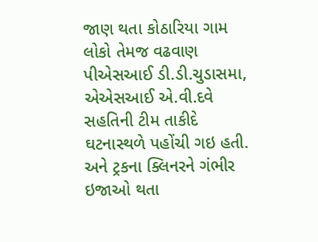જાણ થતા કોઠારિયા ગામ લોકો તેમજ વઢવાણ પીએસઆઈ ડી.ડી.ચુડાસમા, એએસઆઈ એ.વી.દવે સહતિની ટીમ તાકીદે ઘટનાસ્થળે પહોંચી ગઇ હતી. અને ટ્રકના ક્લિનરને ગંભીર ઇજાઓ થતા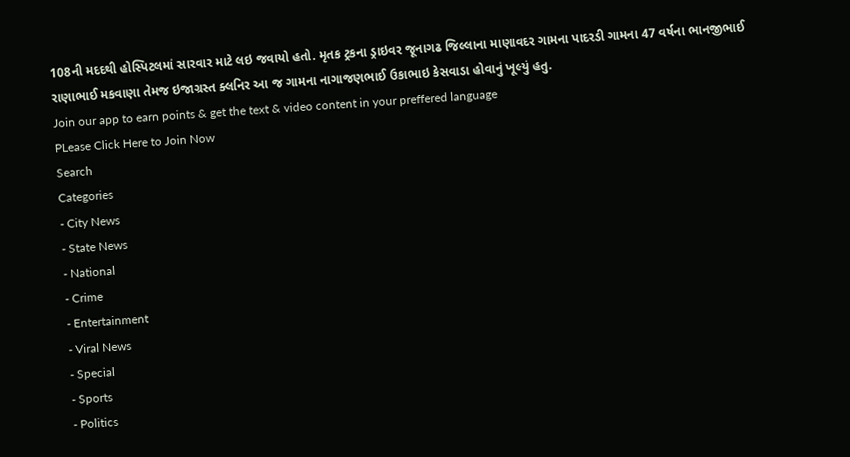108ની મદદથી હોસ્પિટલમાં સારવાર માટે લઇ જવાયો હતો. મૃતક ટ્રકના ડ્રાઇવર જૂનાગઢ જિલ્લાના માણાવદર ગામના પાદરડી ગામના 47 વર્ષના ભાનજીભાઈ રાણાભાઈ મકવાણા તેમજ ઇજાગ્રસ્ત ક્લનિર આ જ ગામના નાગાજણભાઈ ઉકાભાઇ કેસવાડા હોવાનું ખૂલ્યું હતુ.
Join our app to earn points & get the text & video content in your preffered language
PLease Click Here to Join Now
Search
Categories
- City News
- State News
- National
- Crime
- Entertainment
- Viral News
- Special
- Sports
- Politics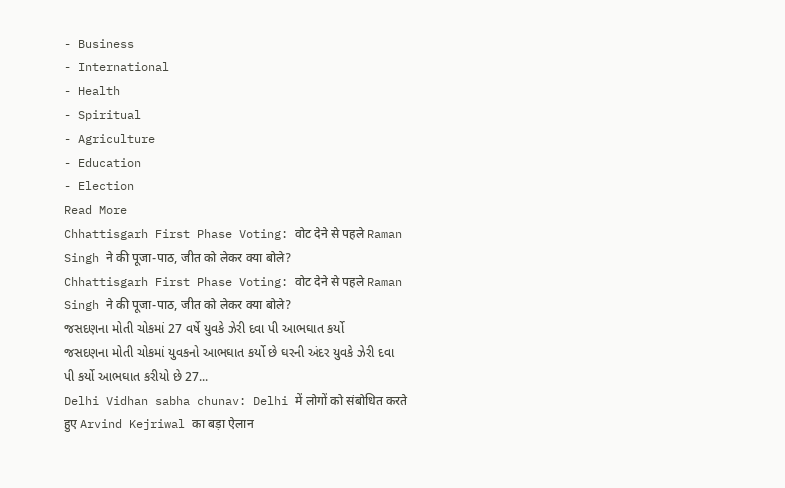- Business
- International
- Health
- Spiritual
- Agriculture
- Education
- Election
Read More
Chhattisgarh First Phase Voting: वोट देने से पहले Raman Singh ने की पूजा-पाठ, जीत को लेकर क्या बोले?
Chhattisgarh First Phase Voting: वोट देने से पहले Raman Singh ने की पूजा-पाठ, जीत को लेकर क्या बोले?
જસદણના મોતી ચોકમાં 27 વર્ષે યુવકે ઝેરી દવા પી આભઘાત કર્યો
જસદણના મોતી ચોકમાં યુવકનો આભઘાત કર્યો છે ઘરની અંદર યુવકે ઝેરી દવા પી કર્યો આભઘાત કરીયો છે 27...
Delhi Vidhan sabha chunav: Delhi में लोगों को संबोधित करते हुए Arvind Kejriwal का बड़ा ऐलान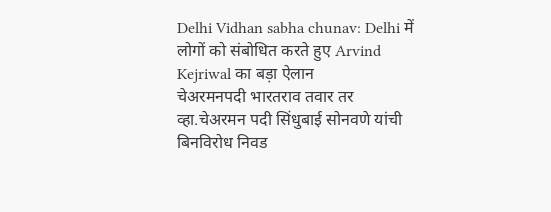Delhi Vidhan sabha chunav: Delhi में लोगों को संबोधित करते हुए Arvind Kejriwal का बड़ा ऐलान
चेअरमनपदी भारतराव तवार तर व्हा.चेअरमन पदी सिंधुबाई सोनवणे यांची बिनविरोध निवड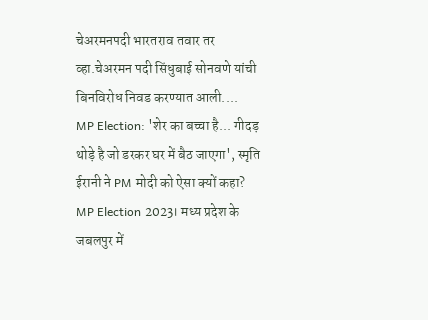चेअरमनपदी भारतराव तवार तर व्हा.चेअरमन पदी सिंधुबाई सोनवणे यांची बिनविरोध निवड करण्यात आली....
MP Election: 'शेर का बच्चा है... गीदड़ थोड़े है जो डरकर घर में बैठ जाएगा', स्मृति ईरानी ने PM मोदी को ऐसा क्यों कहा?
MP Election 2023। मध्य प्रदेश के जबलपुर में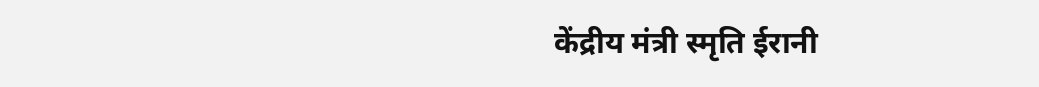केंद्रीय मंत्री स्मृति ईरानी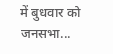में बुधवार को जनसभा...